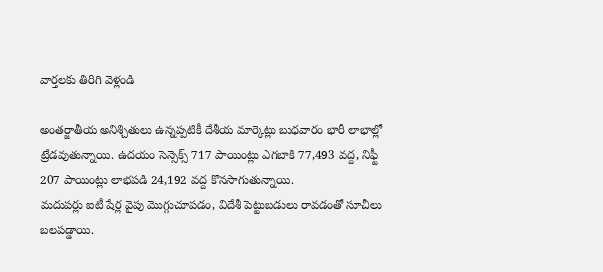వార్తలకు తిరిగి వెళ్లండి

అంతర్జాతీయ అనిశ్చితులు ఉన్నప్పటికీ దేశీయ మార్కెట్లు బుధవారం భారీ లాభాల్లో ట్రేడవుతున్నాయి. ఉదయం సెన్సెక్స్ 717 పాయింట్లు ఎగబాకి 77,493 వద్ద, నిఫ్టీ 207 పాయింట్లు లాభపడి 24,192 వద్ద కొనసాగుతున్నాయి.
మదుపర్లు ఐటీ షేర్ల వైపు మొగ్గుచూపడం, విదేశీ పెట్టుబడులు రావడంతో సూచీలు బలపడ్డాయి.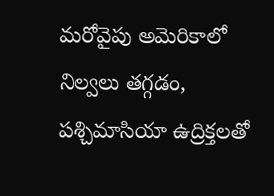మరోవైపు అమెరికాలో నిల్వలు తగ్గడం, పశ్చిమాసియా ఉద్రిక్తలతో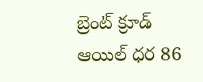బ్రెంట్ క్రూడ్ ఆయిల్ ధర 86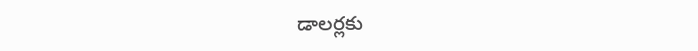డాలర్లకు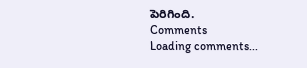పెరిగింది.
Comments
Loading comments...